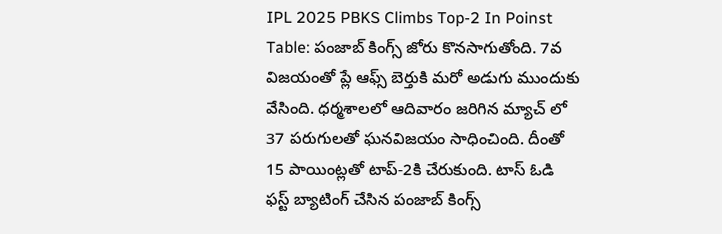IPL 2025 PBKS Climbs Top-2 In Poinst Table: పంజాబ్ కింగ్స్ జోరు కొనసాగుతోంది. 7వ విజయంతో ప్లే ఆఫ్స్ బెర్తుకి మరో అడుగు ముందుకు వేసింది. ధర్మశాలలో ఆదివారం జరిగిన మ్యాచ్ లో 37 పరుగులతో ఘనవిజయం సాధించింది. దీంతో 15 పాయింట్లతో టాప్-2కి చేరుకుంది. టాస్ ఓడి ఫస్ట్ బ్యాటింగ్ చేసిన పంజాబ్ కింగ్స్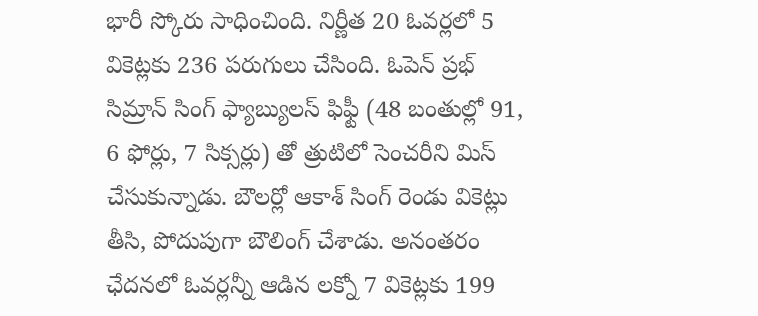భారీ స్కోరు సాధించింది. నిర్ణీత 20 ఓవర్లలో 5 వికెట్లకు 236 పరుగులు చేసింది. ఓపెన్ ప్రభ్ సిమ్రాన్ సింగ్ ఫ్యాబ్యులస్ ఫిఫ్టీ (48 బంతుల్లో 91, 6 ఫోర్లు, 7 సిక్సర్లు) తో త్రుటిలో సెంచరీని మిస్ చేసుకున్నాడు. బౌలర్లో ఆకాశ్ సింగ్ రెండు వికెట్లు తీసి, పోదుపుగా బౌలింగ్ చేశాడు. అనంతరం ఛేదనలో ఓవర్లన్నీ ఆడిన లక్నో 7 వికెట్లకు 199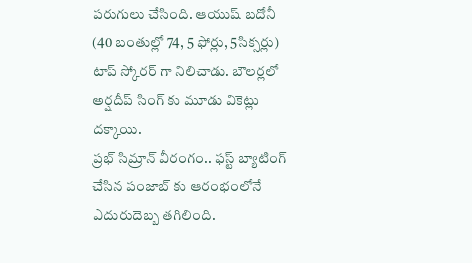పరుగులు చేసింది. ఆయుష్ బదోనీ (40 బంతుల్లో 74, 5 ఫోర్లు, 5సిక్సర్లు) టాప్ స్కోరర్ గా నిలిచాడు. బౌలర్లలో అర్షదీప్ సింగ్ కు మూడు వికెట్లు దక్కాయి.
ప్రభ్ సిమ్రాన్ వీరంగం.. ఫస్ట్ బ్యాటింగ్ చేసిన పంజాబ్ కు ఆరంభంలోనే ఎదురుదెబ్బ తగిలింది.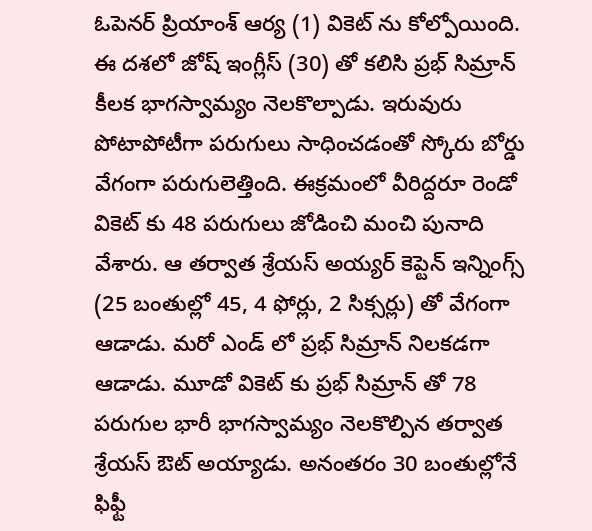ఓపెనర్ ప్రియాంశ్ ఆర్య (1) వికెట్ ను కోల్పోయింది. ఈ దశలో జోష్ ఇంగ్లీస్ (30) తో కలిసి ప్రభ్ సిమ్రాన్ కీలక భాగస్వామ్యం నెలకొల్పాడు. ఇరువురు పోటాపోటీగా పరుగులు సాధించడంతో స్కోరు బోర్డు వేగంగా పరుగులెత్తింది. ఈక్రమంలో వీరిద్దరూ రెండో వికెట్ కు 48 పరుగులు జోడించి మంచి పునాది వేశారు. ఆ తర్వాత శ్రేయస్ అయ్యర్ కెప్టెన్ ఇన్నింగ్స్ (25 బంతుల్లో 45, 4 ఫోర్లు, 2 సిక్సర్లు) తో వేగంగా ఆడాడు. మరో ఎండ్ లో ప్రభ్ సిమ్రాన్ నిలకడగా ఆడాడు. మూడో వికెట్ కు ప్రభ్ సిమ్రాన్ తో 78 పరుగుల భారీ భాగస్వామ్యం నెలకొల్పిన తర్వాత శ్రేయస్ ఔట్ అయ్యాడు. అనంతరం 30 బంతుల్లోనే ఫిఫ్టీ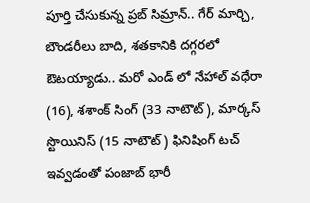పూర్తి చేసుకున్న ప్రబ్ సిమ్రాన్.. గేర్ మార్చి, బౌండరీలు బాది, శతకానికి దగ్గరలో ఔటయ్యాడు.. మరో ఎండ్ లో నేహాల్ వధేరా (16), శశాంక్ సింగ్ (33 నాటౌట్), మార్కస్ స్టొయినిస్ (15 నాటౌట్) ఫినిషింగ్ టచ్ ఇవ్వడంతో పంజాబ్ భారీ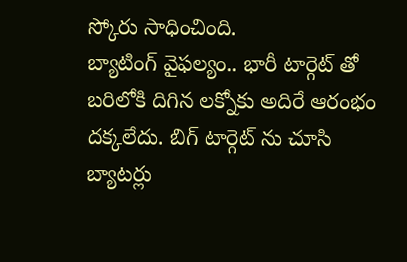స్కోరు సాధించింది.
బ్యాటింగ్ వైఫల్యం.. భారీ టార్గెట్ తో బరిలోకి దిగిన లక్నోకు అదిరే ఆరంభం దక్కలేదు. బిగ్ టార్గెట్ ను చూసి బ్యాటర్లు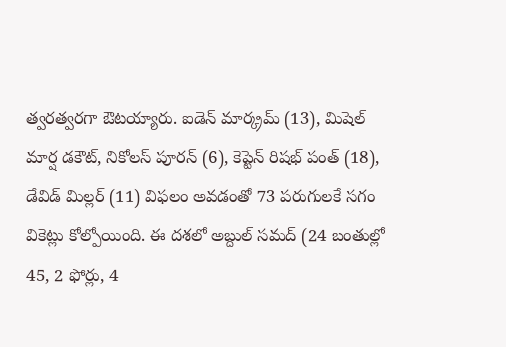త్వరత్వరగా ఔటయ్యారు. ఐడెన్ మార్క్రమ్ (13), మిషెల్ మార్ష డకౌట్, నికోలస్ పూరన్ (6), కెప్టెన్ రిషభ్ పంత్ (18), డేవిడ్ మిల్లర్ (11) విఫలం అవడంతో 73 పరుగులకే సగం వికెట్లు కోల్పోయింది. ఈ దశలో అబ్దుల్ సమద్ (24 బంతుల్లో 45, 2 ఫోర్లు, 4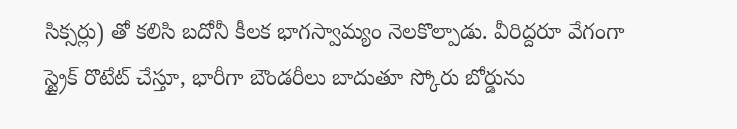సిక్సర్లు) తో కలిసి బదోనీ కీలక భాగస్వామ్యం నెలకొల్పాడు. వీరిద్దరూ వేగంగా స్ట్రైక్ రొటేట్ చేస్తూ, భారీగా బౌండరీలు బాదుతూ స్కోరు బోర్డును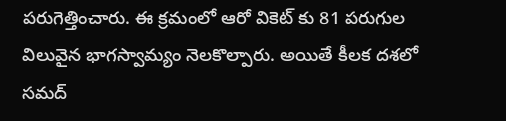పరుగెత్తించారు. ఈ క్రమంలో ఆరో వికెట్ కు 81 పరుగుల విలువైన భాగస్వామ్యం నెలకొల్పారు. అయితే కీలక దశలో సమద్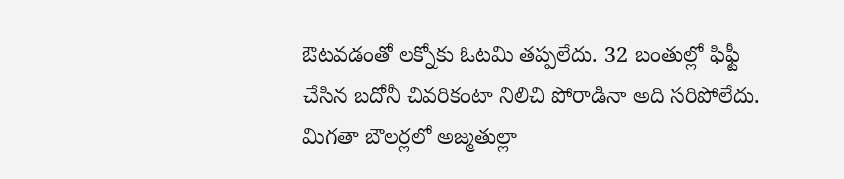ఔటవడంతో లక్నోకు ఓటమి తప్పలేదు. 32 బంతుల్లో ఫిఫ్టీ చేసిన బదోనీ చివరికంటా నిలిచి పోరాడినా అది సరిపోలేదు. మిగతా బౌలర్లలో అజ్మతుల్లా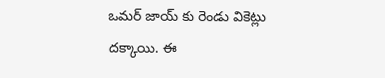ఒమర్ జాయ్ కు రెండు వికెట్లు దక్కాయి. ఈ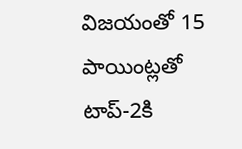విజయంతో 15 పాయింట్లతో టాప్-2కి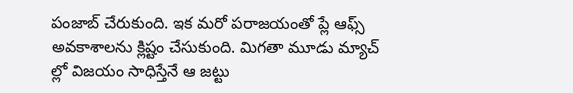పంజాబ్ చేరుకుంది. ఇక మరో పరాజయంతో ప్లే ఆఫ్స్ అవకాశాలను క్లిష్టం చేసుకుంది. మిగతా మూడు మ్యాచ్ ల్లో విజయం సాధిస్తేనే ఆ జట్టు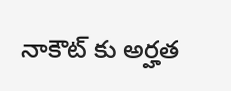నాకౌట్ కు అర్హత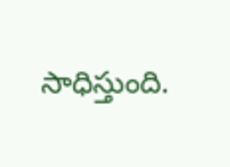సాధిస్తుంది.